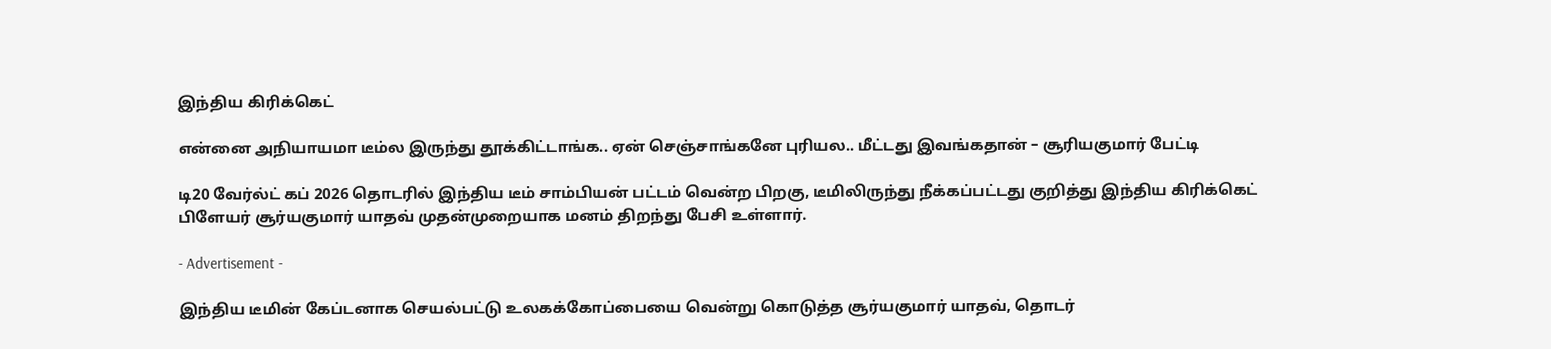இந்திய கிரிக்கெட்

என்னை அநியாயமா டீம்ல இருந்து தூக்கிட்டாங்க.. ஏன் செஞ்சாங்கனே புரியல.. மீட்டது இவங்கதான் – சூரியகுமார் பேட்டி

டி20 வேர்ல்ட் கப் 2026 தொடரில் இந்திய டீம் சாம்பியன் பட்டம் வென்ற பிறகு, டீமிலிருந்து நீக்கப்பட்டது குறித்து இந்திய கிரிக்கெட் பிளேயர் சூர்யகுமார் யாதவ் முதன்முறையாக மனம் திறந்து பேசி உள்ளார்.

- Advertisement -

இந்திய டீமின் கேப்டனாக செயல்பட்டு உலகக்கோப்பையை வென்று கொடுத்த சூர்யகுமார் யாதவ், தொடர்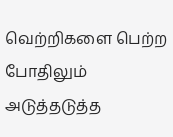வெற்றிகளை பெற்ற போதிலும் அடுத்தடுத்த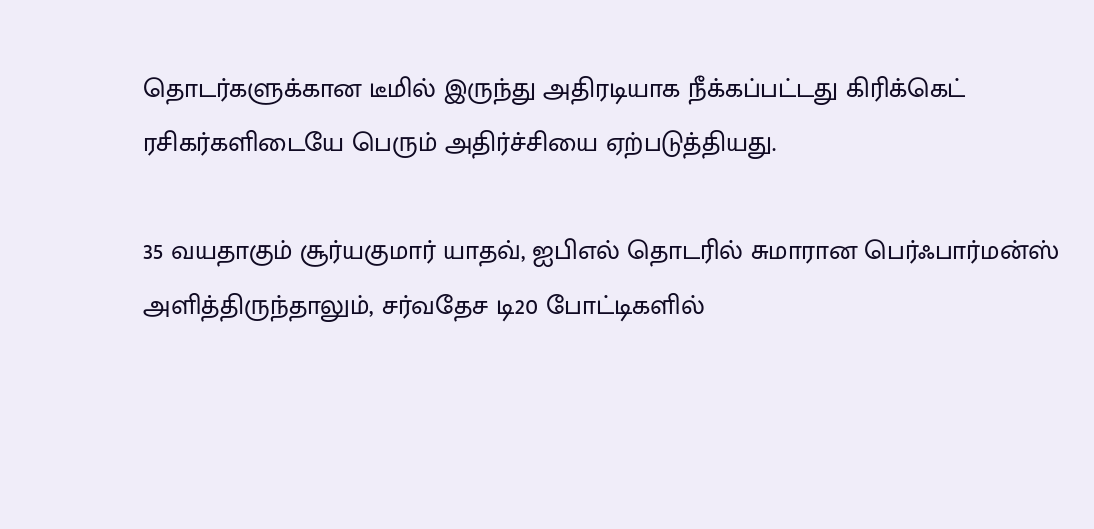தொடர்களுக்கான டீமில் இருந்து அதிரடியாக நீக்கப்பட்டது கிரிக்கெட் ரசிகர்களிடையே பெரும் அதிர்ச்சியை ஏற்படுத்தியது.

35 வயதாகும் சூர்யகுமார் யாதவ், ஐபிஎல் தொடரில் சுமாரான பெர்ஃபார்மன்ஸ் அளித்திருந்தாலும், சர்வதேச டி20 போட்டிகளில்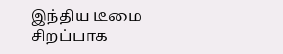இந்திய டீமை சிறப்பாக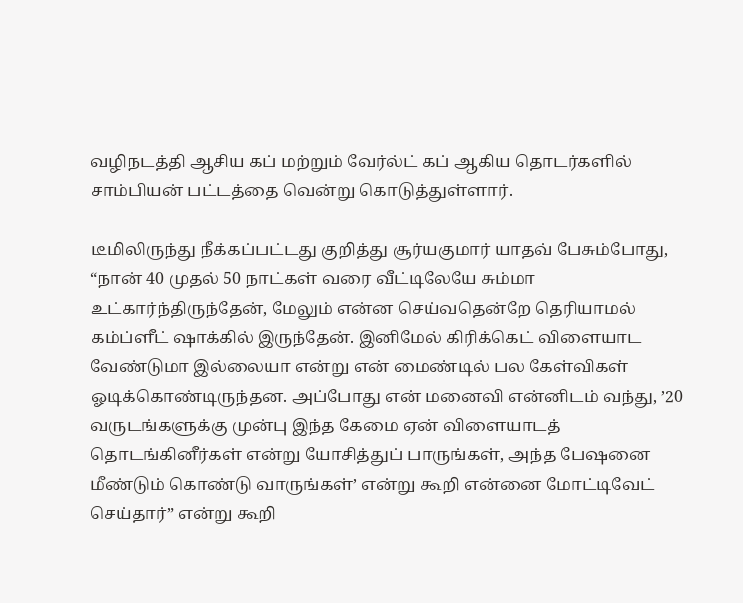வழிநடத்தி ஆசிய கப் மற்றும் வேர்ல்ட் கப் ஆகிய தொடர்களில் சாம்பியன் பட்டத்தை வென்று கொடுத்துள்ளார்.

டீமிலிருந்து நீக்கப்பட்டது குறித்து சூர்யகுமார் யாதவ் பேசும்போது, “நான் 40 முதல் 50 நாட்கள் வரை வீட்டிலேயே சும்மா உட்கார்ந்திருந்தேன், மேலும் என்ன செய்வதென்றே தெரியாமல் கம்ப்ளீட் ஷாக்கில் இருந்தேன். இனிமேல் கிரிக்கெட் விளையாட வேண்டுமா இல்லையா என்று என் மைண்டில் பல கேள்விகள் ஓடிக்கொண்டிருந்தன. அப்போது என் மனைவி என்னிடம் வந்து, ’20 வருடங்களுக்கு முன்பு இந்த கேமை ஏன் விளையாடத் தொடங்கினீர்கள் என்று யோசித்துப் பாருங்கள், அந்த பேஷனை மீண்டும் கொண்டு வாருங்கள்’ என்று கூறி என்னை மோட்டிவேட் செய்தார்” என்று கூறி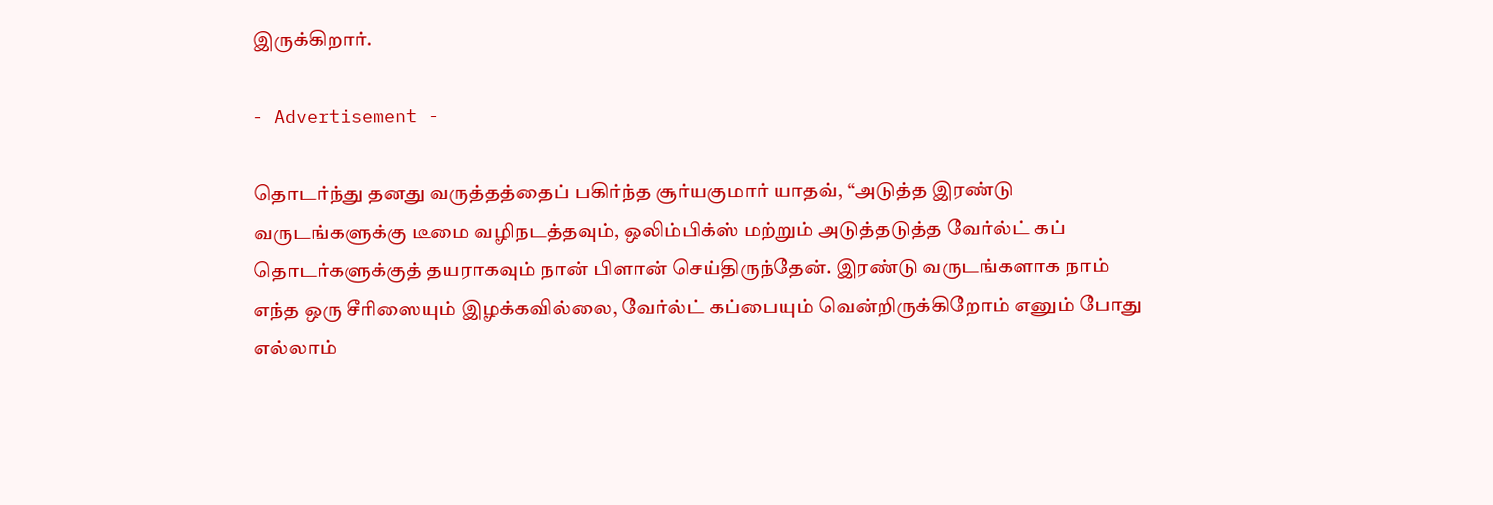இருக்கிறார்.

- Advertisement -

தொடர்ந்து தனது வருத்தத்தைப் பகிர்ந்த சூர்யகுமார் யாதவ், “அடுத்த இரண்டு வருடங்களுக்கு டீமை வழிநடத்தவும், ஒலிம்பிக்ஸ் மற்றும் அடுத்தடுத்த வேர்ல்ட் கப் தொடர்களுக்குத் தயராகவும் நான் பிளான் செய்திருந்தேன். இரண்டு வருடங்களாக நாம் எந்த ஒரு சீரிஸையும் இழக்கவில்லை, வேர்ல்ட் கப்பையும் வென்றிருக்கிறோம் எனும் போது எல்லாம்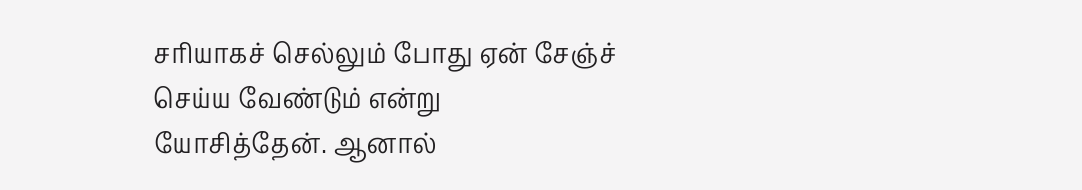சரியாகச் செல்லும் போது ஏன் சேஞ்ச் செய்ய வேண்டும் என்று யோசித்தேன். ஆனால்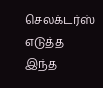செலக்டர்ஸ் எடுத்த இந்த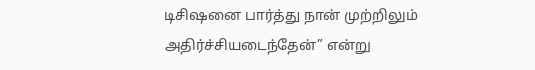டிசிஷனை பார்த்து நான் முற்றிலும் அதிர்ச்சியடைந்தேன்” என்று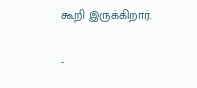கூறி இருக்கிறார்.

-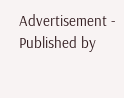Advertisement -
Published by